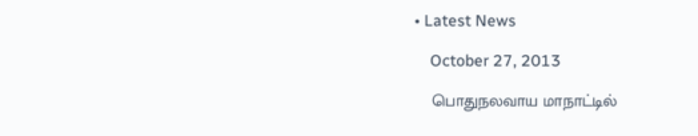• Latest News

    October 27, 2013

    பொதுநலவாய மாநாட்டில்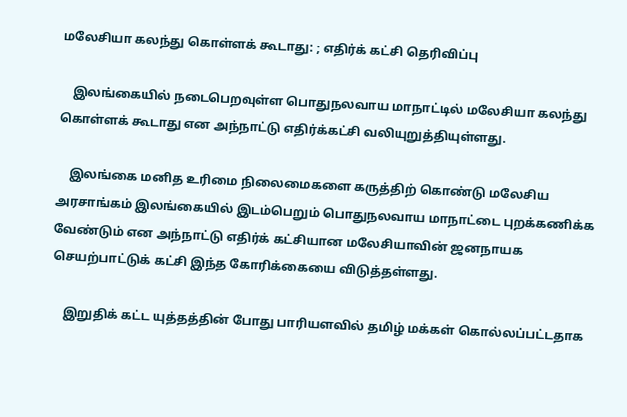மலேசியா கலந்து கொள்ளக் கூடாது: ; எதிர்க் கட்சி தெரிவிப்பு

    இலங்கையில் நடைபெறவுள்ள பொதுநலவாய மாநாட்டில் மலேசியா கலந்து கொள்ளக் கூடாது என அந்நாட்டு எதிர்க்கட்சி வலியுறுத்தியுள்ளது.

    இலங்கை மனித உரிமை நிலைமைகளை கருத்திற் கொண்டு மலேசிய அரசாங்கம் இலங்கையில் இடம்பெறும் பொதுநலவாய மாநாட்டை புறக்கணிக்க வேண்டும் என அந்நாட்டு எதிர்க் கட்சியான மலேசியாவின் ஜனநாயக செயற்பாட்டுக் கட்சி இந்த கோரிக்கையை விடுத்தள்ளது.

    இறுதிக் கட்ட யுத்தத்தின் போது பாரியளவில் தமிழ் மக்கள் கொல்லப்பட்டதாக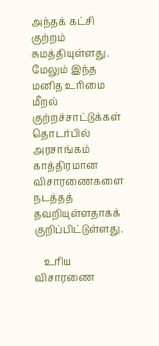அந்தக் கட்சி குற்றம் சுமத்தியுள்ளது. மேலும் இந்த மனித உரிமை மீறல் குற்றச்சாட்டுக்கள் தொடர்பில் அரசாங்கம் காத்திரமான விசாரணைகளை நடத்தத் தவறியுள்ளதாகக் குறிப்பிட்டுள்ளது.

    உரிய விசாரணை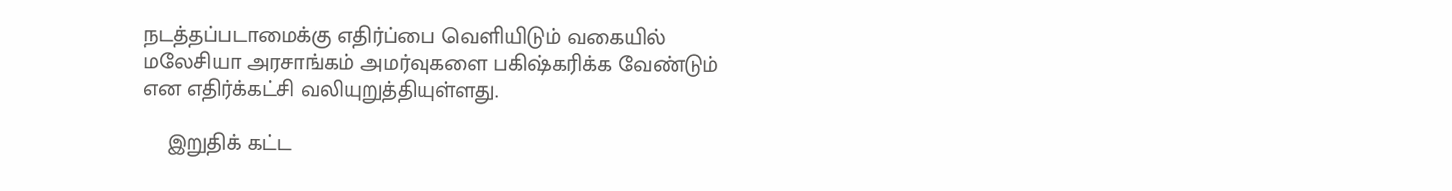நடத்தப்படாமைக்கு எதிர்ப்பை வெளியிடும் வகையில் மலேசியா அரசாங்கம் அமர்வுகளை பகிஷ்கரிக்க வேண்டும் என எதிர்க்கட்சி வலியுறுத்தியுள்ளது.

    இறுதிக் கட்ட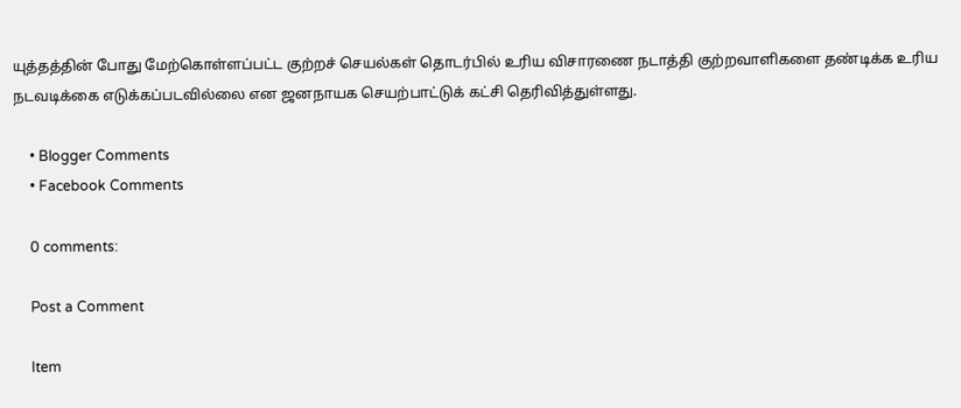யுத்தத்தின் போது மேற்கொள்ளப்பட்ட குற்றச் செயல்கள் தொடர்பில் உரிய விசாரணை நடாத்தி குற்றவாளிகளை தண்டிக்க உரிய நடவடிக்கை எடுக்கப்படவில்லை என ஜனநாயக செயற்பாட்டுக் கட்சி தெரிவித்துள்ளது.

    • Blogger Comments
    • Facebook Comments

    0 comments:

    Post a Comment

    Item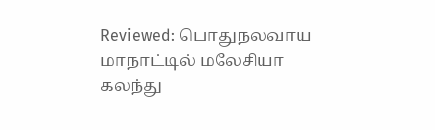Reviewed: பொதுநலவாய மாநாட்டில் மலேசியா கலந்து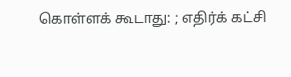கொள்ளக் கூடாது: ; எதிர்க் கட்சி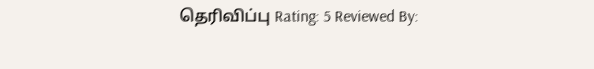தெரிவிப்பு Rating: 5 Reviewed By: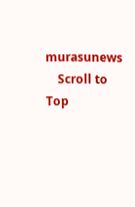murasunews
    Scroll to Top